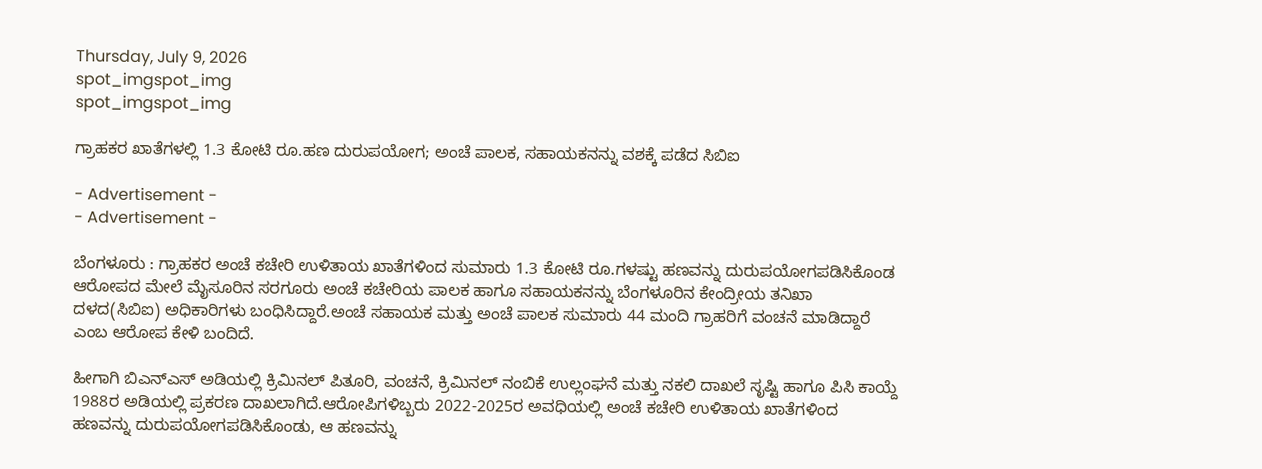Thursday, July 9, 2026
spot_imgspot_img
spot_imgspot_img

ಗ್ರಾಹಕರ ಖಾತೆಗಳಲ್ಲಿ 1.3 ಕೋಟಿ ರೂ.ಹಣ ದುರುಪಯೋಗ; ಅಂಚೆ ಪಾಲಕ, ಸಹಾಯಕನನ್ನು ವಶಕ್ಕೆ ಪಡೆದ ಸಿಬಿಐ

- Advertisement -
- Advertisement -

ಬೆಂಗಳೂರು : ಗ್ರಾಹಕರ ಅಂಚೆ ಕಚೇರಿ ಉಳಿತಾಯ ಖಾತೆಗಳಿಂದ ಸುಮಾರು 1.3 ಕೋಟಿ ರೂ.ಗಳಷ್ಟು ಹಣವನ್ನು ದುರುಪಯೋಗಪಡಿಸಿಕೊಂಡ ಆರೋಪದ ಮೇಲೆ ಮೈಸೂರಿನ ಸರಗೂರು ಅಂಚೆ ಕಚೇರಿಯ ಪಾಲಕ ಹಾಗೂ ಸಹಾಯಕನನ್ನು ಬೆಂಗಳೂರಿನ ಕೇಂದ್ರೀಯ ತನಿಖಾ ದಳದ(ಸಿಬಿಐ) ಅಧಿಕಾರಿಗಳು ಬಂಧಿಸಿದ್ದಾರೆ.ಅಂಚೆ ಸಹಾಯಕ ಮತ್ತು ಅಂಚೆ ಪಾಲಕ ಸುಮಾರು 44 ಮಂದಿ ಗ್ರಾಹರಿಗೆ ವಂಚನೆ ಮಾಡಿದ್ದಾರೆ ಎಂಬ ಆರೋಪ ಕೇಳಿ ಬಂದಿದೆ.

ಹೀಗಾಗಿ ಬಿಎನ್‌ಎಸ್‌ ಅಡಿಯಲ್ಲಿ ಕ್ರಿಮಿನಲ್ ಪಿತೂರಿ, ವಂಚನೆ, ಕ್ರಿಮಿನಲ್‌ ನಂಬಿಕೆ ಉಲ್ಲಂಘನೆ ಮತ್ತು ನಕಲಿ ದಾಖಲೆ ಸೃಷ್ಟಿ ಹಾಗೂ ಪಿಸಿ ಕಾಯ್ದೆ 1988ರ ಅಡಿಯಲ್ಲಿ ಪ್ರಕರಣ ದಾಖಲಾಗಿದೆ.ಆರೋಪಿಗಳಿಬ್ಬರು 2022-2025ರ ಅವಧಿಯಲ್ಲಿ ಅಂಚೆ ಕಚೇರಿ ಉಳಿತಾಯ ಖಾತೆಗಳಿಂದ ಹಣವನ್ನು ದುರುಪಯೋಗಪಡಿಸಿಕೊಂಡು, ಆ ಹಣವನ್ನು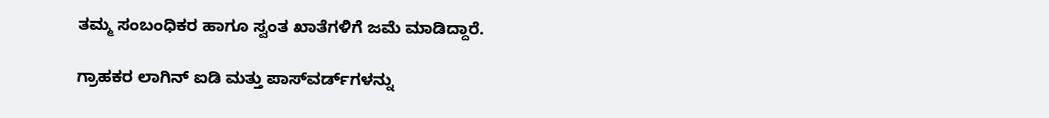ತಮ್ಮ ಸಂಬಂಧಿಕರ ಹಾಗೂ ಸ್ವಂತ ಖಾತೆಗಳಿಗೆ ಜಮೆ ಮಾಡಿದ್ದಾರೆ.

ಗ್ರಾಹಕರ ಲಾಗಿನ್ ಐಡಿ ಮತ್ತು ಪಾಸ್‌ವರ್ಡ್‌ಗಳನ್ನು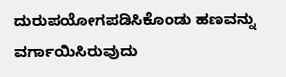ದುರುಪಯೋಗಪಡಿಸಿಕೊಂಡು ಹಣವನ್ನು ವರ್ಗಾಯಿಸಿರುವುದು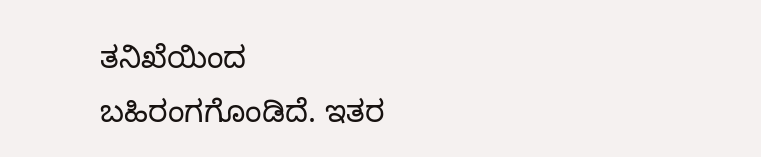ತನಿಖೆಯಿಂದ ಬಹಿರಂಗಗೊಂಡಿದೆ. ಇತರ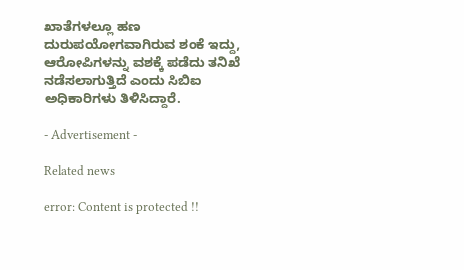ಖಾತೆಗಳಲ್ಲೂ ಹಣ ದುರುಪಯೋಗವಾಗಿರುವ ಶಂಕೆ ಇದ್ದು, ಆರೋಪಿಗಳನ್ನು ವಶಕ್ಕೆ ಪಡೆದು ತನಿಖೆ ನಡೆಸಲಾಗುತ್ತಿದೆ ಎಂದು ಸಿಬಿಐ ಅಧಿಕಾರಿಗಳು ತಿಳಿಸಿದ್ದಾರೆ.

- Advertisement -

Related news

error: Content is protected !!